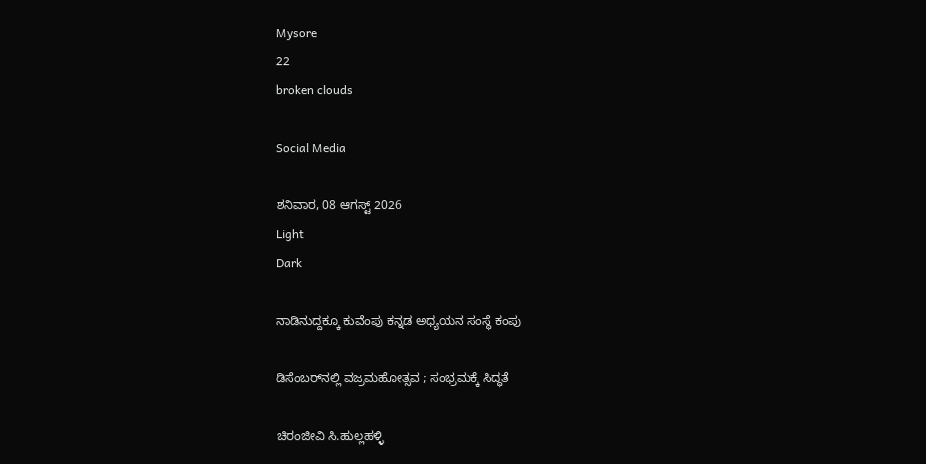Mysore
22
broken clouds

Social Media

ಶನಿವಾರ, 08 ಆಗಸ್ಟ್ 2026
Light
Dark

ನಾಡಿನುದ್ದಕ್ಕೂ ಕುವೆಂಪು ಕನ್ನಡ ಅಧ್ಯಯನ ಸಂಸ್ಥೆ ಕಂಪು

ಡಿಸೆಂಬರ್‌ನಲ್ಲಿ ವಜ್ರಮಹೋತ್ಸವ ; ಸಂಭ್ರಮಕ್ಕೆ ಸಿದ್ಧತೆ

ಚಿರಂಜೀವಿ ಸಿ.ಹುಲ್ಲಹಳ್ಳಿ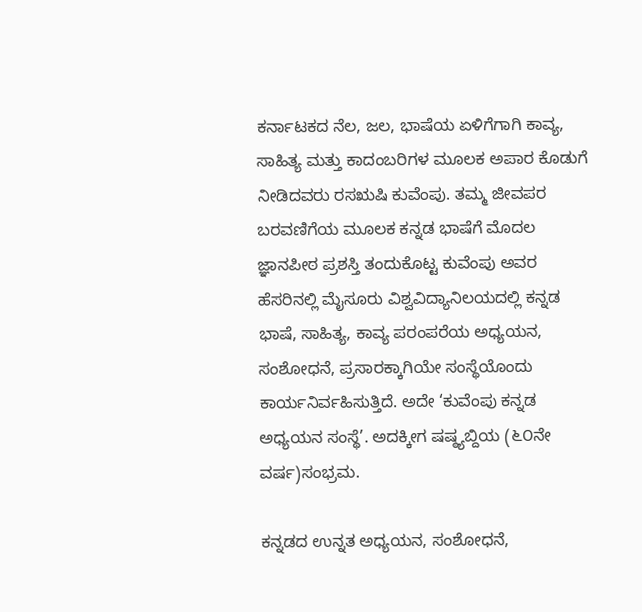ಕರ್ನಾಟಕದ ನೆಲ, ಜಲ, ಭಾಷೆಯ ಏಳಿಗೆಗಾಗಿ ಕಾವ್ಯ, ಸಾಹಿತ್ಯ ಮತ್ತು ಕಾದಂಬರಿಗಳ ಮೂಲಕ ಅಪಾರ ಕೊಡುಗೆ ನೀಡಿದವರು ರಸಋಷಿ ಕುವೆಂಪು. ತಮ್ಮ ಜೀವಪರ ಬರವಣಿಗೆಯ ಮೂಲಕ ಕನ್ನಡ ಭಾಷೆಗೆ ಮೊದಲ ಜ್ಞಾನಪೀಠ ಪ್ರಶಸ್ತಿ ತಂದುಕೊಟ್ಟ ಕುವೆಂಪು ಅವರ ಹೆಸರಿನಲ್ಲಿ ಮೈಸೂರು ವಿಶ್ವವಿದ್ಯಾನಿಲಯದಲ್ಲಿ ಕನ್ನಡ ಭಾಷೆ, ಸಾಹಿತ್ಯ, ಕಾವ್ಯ ಪರಂಪರೆಯ ಅಧ್ಯಯನ, ಸಂಶೋಧನೆ, ಪ್ರಸಾರಕ್ಕಾಗಿಯೇ ಸಂಸ್ಥೆಯೊಂದು ಕಾರ್ಯನಿರ್ವಹಿಸುತ್ತಿದೆ. ಅದೇ ‘ಕುವೆಂಪು ಕನ್ನಡ ಅಧ್ಯಯನ ಸಂಸ್ಥೆ’. ಅದಕ್ಕೀಗ ಷಷ್ಠ್ಯಬ್ದಿಯ (೬೦ನೇ ವರ್ಷ)ಸಂಭ್ರಮ.

ಕನ್ನಡದ ಉನ್ನತ ಅಧ್ಯಯನ, ಸಂಶೋಧನೆ,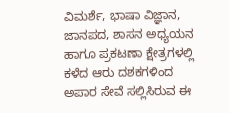ವಿಮರ್ಶೆ, ಭಾಷಾ ವಿಜ್ಞಾನ, ಜಾನಪದ, ಶಾಸನ ಅಧ್ಯಯನ ಹಾಗೂ ಪ್ರಕಟಣಾ ಕ್ಷೇತ್ರಗಳಲ್ಲಿ ಕಳೆದ ಆರು ದಶಕಗಳಿಂದ ಅಪಾರ ಸೇವೆ ಸಲ್ಲಿಸಿರುವ ಈ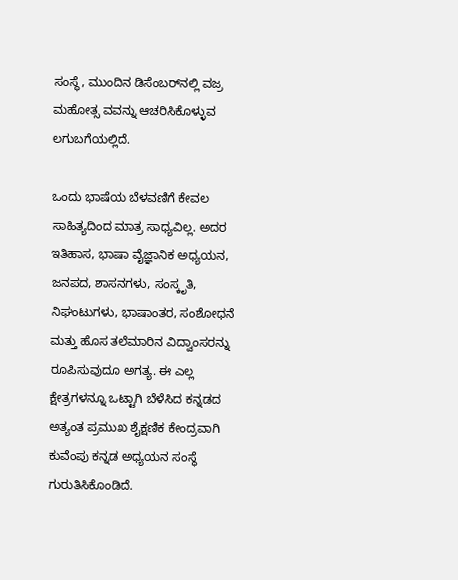ಸಂಸ್ಥೆ, ಮುಂದಿನ ಡಿಸೆಂಬರ್‌ನಲ್ಲಿ ವಜ್ರ ಮಹೋತ್ಸ ವವನ್ನು ಆಚರಿಸಿಕೊಳ್ಳುವ ಲಗುಬಗೆಯಲ್ಲಿದೆ.

ಒಂದು ಭಾಷೆಯ ಬೆಳವಣಿಗೆ ಕೇವಲ ಸಾಹಿತ್ಯದಿಂದ ಮಾತ್ರ ಸಾಧ್ಯವಿಲ್ಲ. ಅದರ ಇತಿಹಾಸ, ಭಾಷಾ ವೈಜ್ಞಾನಿಕ ಅಧ್ಯಯನ, ಜನಪದ, ಶಾಸನಗಳು, ಸಂಸ್ಕೃತಿ, ನಿಘಂಟುಗಳು, ಭಾಷಾಂತರ, ಸಂಶೋಧನೆ ಮತ್ತು ಹೊಸ ತಲೆಮಾರಿನ ವಿದ್ವಾಂಸರನ್ನು ರೂಪಿಸುವುದೂ ಅಗತ್ಯ. ಈ ಎಲ್ಲ ಕ್ಷೇತ್ರಗಳನ್ನೂ ಒಟ್ಟಾಗಿ ಬೆಳೆಸಿದ ಕನ್ನಡದ ಅತ್ಯಂತ ಪ್ರಮುಖ ಶೈಕ್ಷಣಿಕ ಕೇಂದ್ರವಾಗಿ ಕುವೆಂಪು ಕನ್ನಡ ಅಧ್ಯಯನ ಸಂಸ್ಥೆ ಗುರುತಿಸಿಕೊಂಡಿದೆ.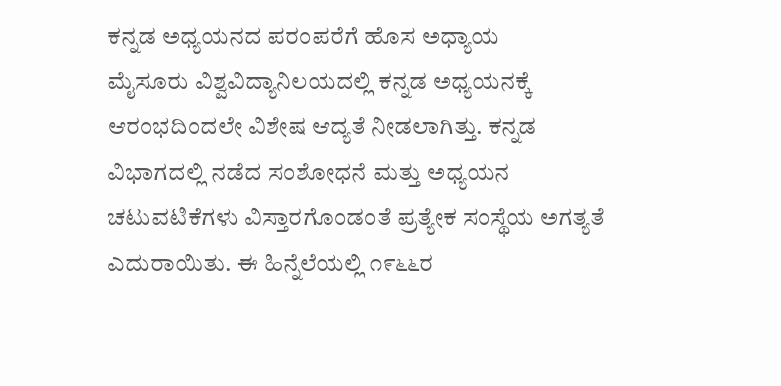ಕನ್ನಡ ಅಧ್ಯಯನದ ಪರಂಪರೆಗೆ ಹೊಸ ಅಧ್ಯಾಯ
ಮೈಸೂರು ವಿಶ್ವವಿದ್ಯಾನಿಲಯದಲ್ಲಿ ಕನ್ನಡ ಅಧ್ಯಯನಕ್ಕೆ ಆರಂಭದಿಂದಲೇ ವಿಶೇಷ ಆದ್ಯತೆ ನೀಡಲಾಗಿತ್ತು. ಕನ್ನಡ ವಿಭಾಗದಲ್ಲಿ ನಡೆದ ಸಂಶೋಧನೆ ಮತ್ತು ಅಧ್ಯಯನ ಚಟುವಟಿಕೆಗಳು ವಿಸ್ತಾರಗೊಂಡಂತೆ ಪ್ರತ್ಯೇಕ ಸಂಸ್ಥೆಯ ಅಗತ್ಯತೆ ಎದುರಾಯಿತು. ಈ ಹಿನ್ನೆಲೆಯಲ್ಲಿ ೧೯೬೬ರ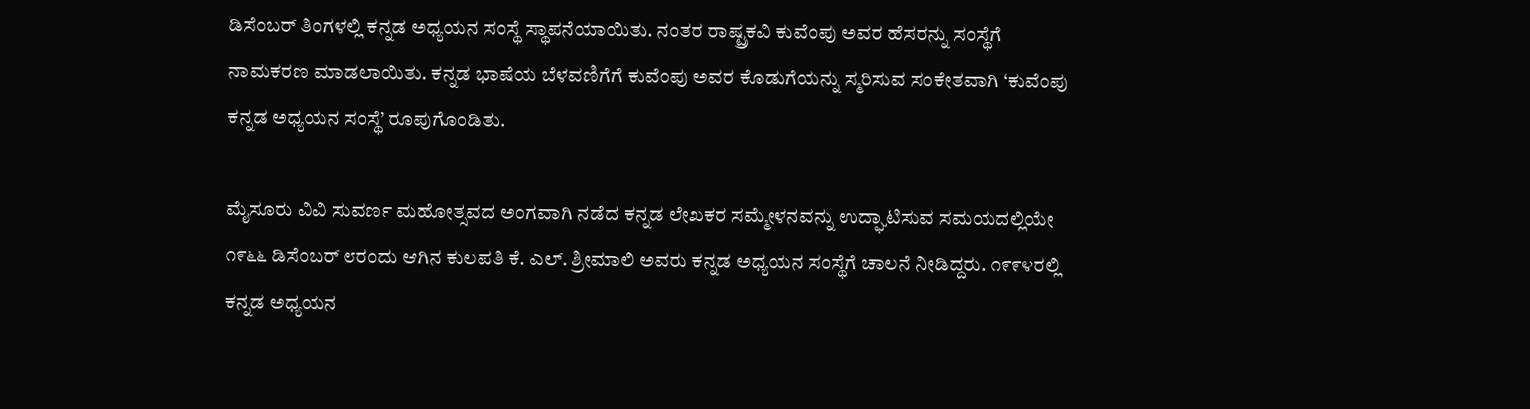ಡಿಸೆಂಬರ್ ತಿಂಗಳಲ್ಲಿ ಕನ್ನಡ ಅಧ್ಯಯನ ಸಂಸ್ಥೆ ಸ್ಥಾಪನೆಯಾಯಿತು. ನಂತರ ರಾಷ್ಟ್ರಕವಿ ಕುವೆಂಪು ಅವರ ಹೆಸರನ್ನು ಸಂಸ್ಥೆಗೆ ನಾಮಕರಣ ಮಾಡಲಾಯಿತು. ಕನ್ನಡ ಭಾಷೆಯ ಬೆಳವಣಿಗೆಗೆ ಕುವೆಂಪು ಅವರ ಕೊಡುಗೆಯನ್ನು ಸ್ಮರಿಸುವ ಸಂಕೇತವಾಗಿ ‘ಕುವೆಂಪು ಕನ್ನಡ ಅಧ್ಯಯನ ಸಂಸ್ಥೆ’ ರೂಪುಗೊಂಡಿತು.

ಮೈಸೂರು ವಿವಿ ಸುವರ್ಣ ಮಹೋತ್ಸವದ ಅಂಗವಾಗಿ ನಡೆದ ಕನ್ನಡ ಲೇಖಕರ ಸಮ್ಮೇಳನವನ್ನು ಉದ್ಘಾಟಿಸುವ ಸಮಯದಲ್ಲಿಯೇ ೧೯೬೬ ಡಿಸೆಂಬರ್ ೮ರಂದು ಆಗಿನ ಕುಲಪತಿ ಕೆ. ಎಲ್. ಶ್ರೀಮಾಲಿ ಅವರು ಕನ್ನಡ ಅಧ್ಯಯನ ಸಂಸ್ಥೆಗೆ ಚಾಲನೆ ನೀಡಿದ್ದರು. ೧೯೯೪ರಲ್ಲಿ ಕನ್ನಡ ಅಧ್ಯಯನ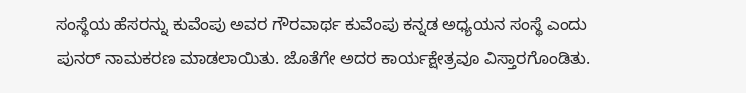ಸಂಸ್ಥೆಯ ಹೆಸರನ್ನು ಕುವೆಂಪು ಅವರ ಗೌರವಾರ್ಥ ಕುವೆಂಪು ಕನ್ನಡ ಅಧ್ಯಯನ ಸಂಸ್ಥೆ ಎಂದು ಪುನರ್ ನಾಮಕರಣ ಮಾಡಲಾಯಿತು. ಜೊತೆಗೇ ಅದರ ಕಾರ್ಯಕ್ಷೇತ್ರವೂ ವಿಸ್ತಾರಗೊಂಡಿತು.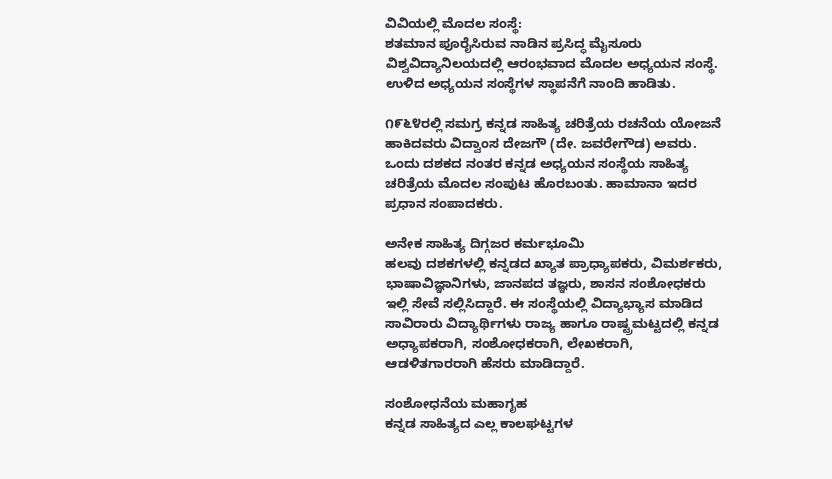ವಿವಿಯಲ್ಲಿ ಮೊದಲ ಸಂಸ್ಥೆ:
ಶತಮಾನ ಪೂರೈಸಿರುವ ನಾಡಿನ ಪ್ರಸಿದ್ಧ ಮೈಸೂರು ವಿಶ್ವವಿದ್ಯಾನಿಲಯದಲ್ಲಿ ಆರಂಭವಾದ ಮೊದಲ ಅಧ್ಯಯನ ಸಂಸ್ಥೆ. ಉಳಿದ ಅಧ್ಯಯನ ಸಂಸ್ಥೆಗಳ ಸ್ಥಾಪನೆಗೆ ನಾಂದಿ ಹಾಡಿತು.

೧೯೬೪ರಲ್ಲಿ ಸಮಗ್ರ ಕನ್ನಡ ಸಾಹಿತ್ಯ ಚರಿತ್ರೆಯ ರಚನೆಯ ಯೋಜನೆ ಹಾಕಿದವರು ವಿದ್ವಾಂಸ ದೇಜಗೌ (ದೇ. ಜವರೇಗೌಡ) ಅವರು. ಒಂದು ದಶಕದ ನಂತರ ಕನ್ನಡ ಅಧ್ಯಯನ ಸಂಸ್ಥೆಯ ಸಾಹಿತ್ಯ ಚರಿತ್ರೆಯ ಮೊದಲ ಸಂಪುಟ ಹೊರಬಂತು. ಹಾಮಾನಾ ಇದರ ಪ್ರಧಾನ ಸಂಪಾದಕರು.

ಅನೇಕ ಸಾಹಿತ್ಯ ದಿಗ್ಗಜರ ಕರ್ಮಭೂಮಿ
ಹಲವು ದಶಕಗಳಲ್ಲಿ ಕನ್ನಡದ ಖ್ಯಾತ ಪ್ರಾಧ್ಯಾಪಕರು, ವಿಮರ್ಶಕರು, ಭಾಷಾವಿಜ್ಞಾನಿಗಳು, ಜಾನಪದ ತಜ್ಞರು, ಶಾಸನ ಸಂಶೋಧಕರು ಇಲ್ಲಿ ಸೇವೆ ಸಲ್ಲಿಸಿದ್ದಾರೆ. ಈ ಸಂಸ್ಥೆಯಲ್ಲಿ ವಿದ್ಯಾಭ್ಯಾಸ ಮಾಡಿದ ಸಾವಿರಾರು ವಿದ್ಯಾರ್ಥಿಗಳು ರಾಜ್ಯ ಹಾಗೂ ರಾಷ್ಟ್ರಮಟ್ಟದಲ್ಲಿ ಕನ್ನಡ ಅಧ್ಯಾಪಕರಾಗಿ, ಸಂಶೋಧಕರಾಗಿ, ಲೇಖಕರಾಗಿ, ಆಡಳಿತಗಾರರಾಗಿ ಹೆಸರು ಮಾಡಿದ್ದಾರೆ.

ಸಂಶೋಧನೆಯ ಮಹಾಗೃಹ
ಕನ್ನಡ ಸಾಹಿತ್ಯದ ಎಲ್ಲ ಕಾಲಘಟ್ಟಗಳ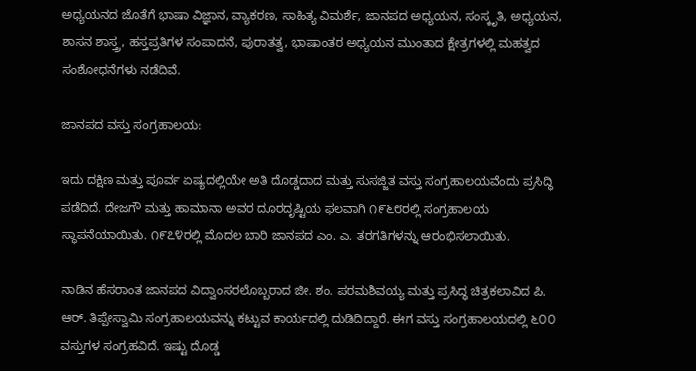ಅಧ್ಯಯನದ ಜೊತೆಗೆ ಭಾಷಾ ವಿಜ್ಞಾನ, ವ್ಯಾಕರಣ, ಸಾಹಿತ್ಯ ವಿಮರ್ಶೆ, ಜಾನಪದ ಅಧ್ಯಯನ, ಸಂಸ್ಕೃತಿ, ಅಧ್ಯಯನ, ಶಾಸನ ಶಾಸ್ತ್ರ, ಹಸ್ತಪ್ರತಿಗಳ ಸಂಪಾದನೆ, ಪುರಾತತ್ವ, ಭಾಷಾಂತರ ಅಧ್ಯಯನ ಮುಂತಾದ ಕ್ಷೇತ್ರಗಳಲ್ಲಿ ಮಹತ್ವದ ಸಂಶೋಧನೆಗಳು ನಡೆದಿವೆ.

ಜಾನಪದ ವಸ್ತು ಸಂಗ್ರಹಾಲಯ:

ಇದು ದಕ್ಷಿಣ ಮತ್ತು ಪೂರ್ವ ಏಷ್ಯದಲ್ಲಿಯೇ ಅತಿ ದೊಡ್ಡದಾದ ಮತ್ತು ಸುಸಜ್ಜಿತ ವಸ್ತು ಸಂಗ್ರಹಾಲಯವೆಂದು ಪ್ರಸಿದ್ಧಿ ಪಡೆದಿದೆ. ದೇಜಗೌ ಮತ್ತು ಹಾಮಾನಾ ಅವರ ದೂರದೃಷ್ಟಿಯ ಫಲವಾಗಿ ೧೯೬೮ರಲ್ಲಿ ಸಂಗ್ರಹಾಲಯ ಸ್ಥಾಪನೆಯಾಯಿತು. ೧೯೭೪ರಲ್ಲಿ ಮೊದಲ ಬಾರಿ ಜಾನಪದ ಎಂ. ಎ. ತರಗತಿಗಳನ್ನು ಆರಂಭಿಸಲಾಯಿತು.

ನಾಡಿನ ಹೆಸರಾಂತ ಜಾನಪದ ವಿದ್ವಾಂಸರಲೊಬ್ಬರಾದ ಜೀ. ಶಂ. ಪರಮಶಿವಯ್ಯ ಮತ್ತು ಪ್ರಸಿದ್ಧ ಚಿತ್ರಕಲಾವಿದ ಪಿ. ಆರ್. ತಿಪ್ಪೇಸ್ವಾಮಿ ಸಂಗ್ರಹಾಲಯವನ್ನು ಕಟ್ಟುವ ಕಾರ್ಯದಲ್ಲಿ ದುಡಿದಿದ್ದಾರೆ. ಈಗ ವಸ್ತು ಸಂಗ್ರಹಾಲಯದಲ್ಲಿ ೬೦೦ ವಸ್ತುಗಳ ಸಂಗ್ರಹವಿದೆ. ಇಷ್ಟು ದೊಡ್ಡ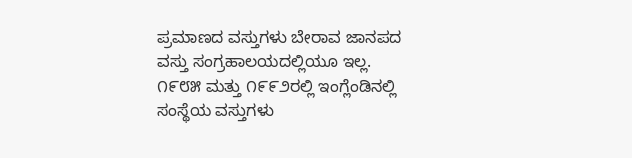ಪ್ರಮಾಣದ ವಸ್ತುಗಳು ಬೇರಾವ ಜಾನಪದ ವಸ್ತು ಸಂಗ್ರಹಾಲಯದಲ್ಲಿಯೂ ಇಲ್ಲ. ೧೯೮೫ ಮತ್ತು ೧೯೯೨ರಲ್ಲಿ ಇಂಗ್ಲೆಂಡಿನಲ್ಲಿ ಸಂಸ್ಥೆಯ ವಸ್ತುಗಳು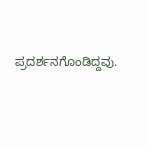ಪ್ರದರ್ಶನಗೊಂಡಿದ್ದವು.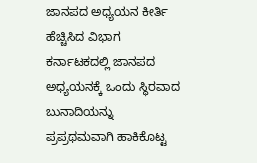ಜಾನಪದ ಅಧ್ಯಯನ ಕೀರ್ತಿ ಹೆಚ್ಚಿಸಿದ ವಿಭಾಗ
ಕರ್ನಾಟಕದಲ್ಲಿ ಜಾನಪದ ಅಧ್ಯಯನಕ್ಕೆ ಒಂದು ಸ್ಥಿರವಾದ ಬುನಾದಿಯನ್ನು ಪ್ರಪ್ರಥಮವಾಗಿ ಹಾಕಿಕೊಟ್ಟ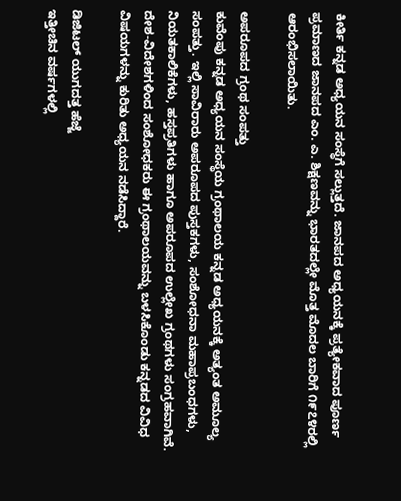ಕೀರ್ತಿ ಕನ್ನಡ ಅಧ್ಯಯನ ಸಂಸ್ಥೆಗೆ ಸಲ್ಲುತ್ತದೆ. ಜಾನಪದ ಅಧ್ಯಯನಕ್ಕೆ ಪ್ರತ್ಯೇಕವಾದ ಪೂರ್ಣ ಪ್ರಮಾಣದ ಜಾನಪದ ಎಂ. ಎ. ಶಿಕ್ಷಣವನ್ನು ಭಾರತದಲ್ಲೇ ಮೊತ್ತ ಮೊದಲ ಬಾರಿಗೆ ೧೯೭೪ರಲ್ಲಿ ಆರಂಭಿಸಲಾಯಿತು.

ಅಪರೂಪದ ಗ್ರಂಥ ಸಂಪತ್ತು
ಕುವೆಂಪು ಕನ್ನಡ ಅಧ್ಯಯನ ಸಂಸ್ಥೆಯ ಗ್ರಂಥಾಲಯ ಕನ್ನಡ ಅಧ್ಯಯನಕ್ಕೆ ಅತ್ಯಂತ ಅಮೂಲ್ಯ ಸಂಪತ್ತು. ಇಲ್ಲಿ ಸಾವಿರಾರು ಅಪರೂಪದ ಪುಸ್ತಕಗಳು, ಸಂಶೋಧನಾ ಮಹಾಪ್ರಬಂಧಗಳು, ನಿಯತಕಾಲಿಕೆಗಳು, ಹಸ್ತಪ್ರತಿಗಳು ಹಾಗೂ ಅಪರೂಪದ ಉಲ್ಲೇಖ ಗ್ರಂಥಗಳು ಸಂಗ್ರಹವಾಗಿವೆ. ದೇಶ-ವಿದೇಶಗಳಿಂದ ಸಂಶೋಧಕರು ಈ ಗ್ರಂಥಾಲಯವನ್ನು ಬಳಸಿಕೊಂಡು ಕನ್ನಡದ ವಿವಿಧ ವಿಷಯಗಳನ್ನು ಕುರಿತು ಅಧ್ಯಯನ ನಡೆಸಿದ್ದಾರೆ.

ಡಿಜಿಟಲ್ ಯುಗದತ್ತ ಹೆಜ್ಜೆ
ಇತ್ತೀಚಿನ ವರ್ಷಗಳಲ್ಲಿ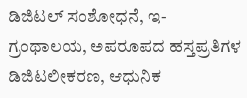ಡಿಜಿಟಲ್ ಸಂಶೋಧನೆ, ಇ-ಗ್ರಂಥಾಲಯ, ಅಪರೂಪದ ಹಸ್ತಪ್ರತಿಗಳ ಡಿಜಿಟಲೀಕರಣ, ಆಧುನಿಕ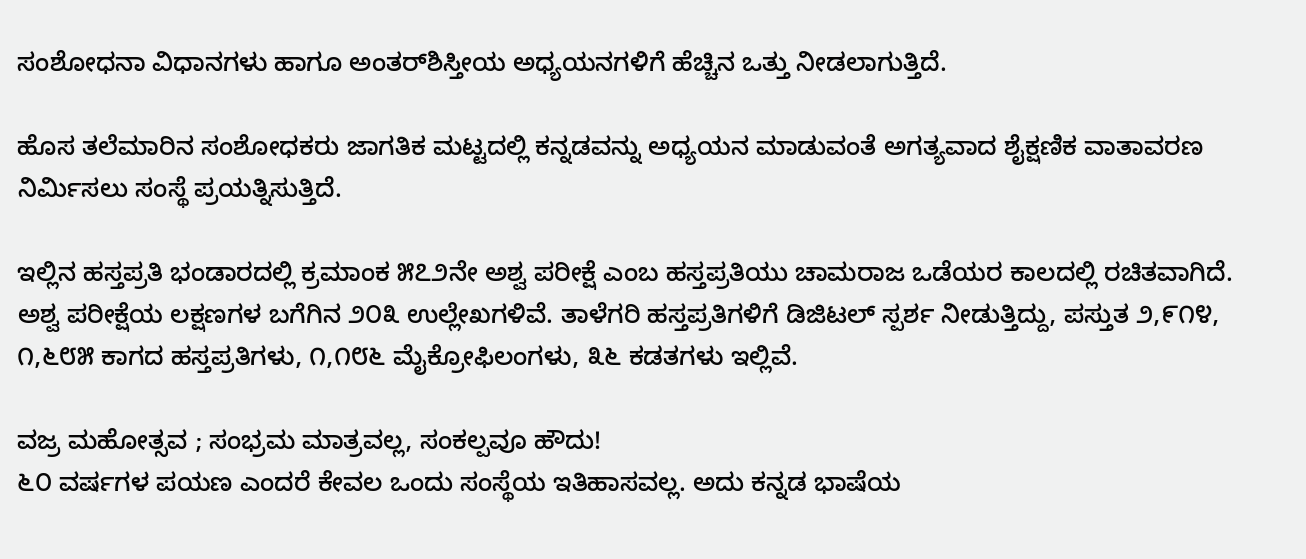ಸಂಶೋಧನಾ ವಿಧಾನಗಳು ಹಾಗೂ ಅಂತರ್‌ಶಿಸ್ತೀಯ ಅಧ್ಯಯನಗಳಿಗೆ ಹೆಚ್ಚಿನ ಒತ್ತು ನೀಡಲಾಗುತ್ತಿದೆ.

ಹೊಸ ತಲೆಮಾರಿನ ಸಂಶೋಧಕರು ಜಾಗತಿಕ ಮಟ್ಟದಲ್ಲಿ ಕನ್ನಡವನ್ನು ಅಧ್ಯಯನ ಮಾಡುವಂತೆ ಅಗತ್ಯವಾದ ಶೈಕ್ಷಣಿಕ ವಾತಾವರಣ ನಿರ್ಮಿಸಲು ಸಂಸ್ಥೆ ಪ್ರಯತ್ನಿಸುತ್ತಿದೆ.

ಇಲ್ಲಿನ ಹಸ್ತಪ್ರತಿ ಭಂಡಾರದಲ್ಲಿ ಕ್ರಮಾಂಕ ೫೭೨ನೇ ಅಶ್ವ ಪರೀಕ್ಷೆ ಎಂಬ ಹಸ್ತಪ್ರತಿಯು ಚಾಮರಾಜ ಒಡೆಯರ ಕಾಲದಲ್ಲಿ ರಚಿತವಾಗಿದೆ. ಅಶ್ವ ಪರೀಕ್ಷೆಯ ಲಕ್ಷಣಗಳ ಬಗೆಗಿನ ೨೦೩ ಉಲ್ಲೇಖಗಳಿವೆ. ತಾಳೆಗರಿ ಹಸ್ತಪ್ರತಿಗಳಿಗೆ ಡಿಜಿಟಲ್ ಸ್ಪರ್ಶ ನೀಡುತ್ತಿದ್ದು, ಪಸ್ತುತ ೨,೯೧೪, ೧,೬೮೫ ಕಾಗದ ಹಸ್ತಪ್ರತಿಗಳು, ೧,೧೮೬ ಮೈಕ್ರೋಫಿಲಂಗಳು, ೩೬ ಕಡತಗಳು ಇಲ್ಲಿವೆ.

ವಜ್ರ ಮಹೋತ್ಸವ ; ಸಂಭ್ರಮ ಮಾತ್ರವಲ್ಲ, ಸಂಕಲ್ಪವೂ ಹೌದು!
೬೦ ವರ್ಷಗಳ ಪಯಣ ಎಂದರೆ ಕೇವಲ ಒಂದು ಸಂಸ್ಥೆಯ ಇತಿಹಾಸವಲ್ಲ. ಅದು ಕನ್ನಡ ಭಾಷೆಯ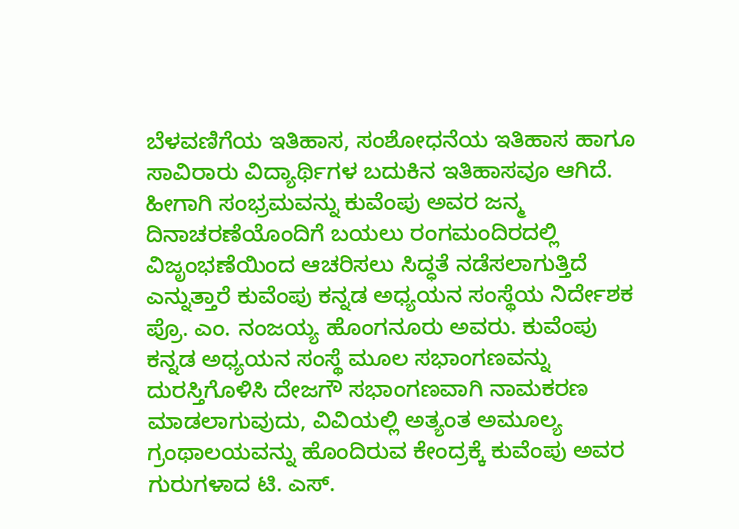ಬೆಳವಣಿಗೆಯ ಇತಿಹಾಸ, ಸಂಶೋಧನೆಯ ಇತಿಹಾಸ ಹಾಗೂ ಸಾವಿರಾರು ವಿದ್ಯಾರ್ಥಿಗಳ ಬದುಕಿನ ಇತಿಹಾಸವೂ ಆಗಿದೆ. ಹೀಗಾಗಿ ಸಂಭ್ರಮವನ್ನು ಕುವೆಂಪು ಅವರ ಜನ್ಮ ದಿನಾಚರಣೆಯೊಂದಿಗೆ ಬಯಲು ರಂಗಮಂದಿರದಲ್ಲಿ ವಿಜೃಂಭಣೆಯಿಂದ ಆಚರಿಸಲು ಸಿದ್ಧತೆ ನಡೆಸಲಾಗುತ್ತಿದೆ ಎನ್ನುತ್ತಾರೆ ಕುವೆಂಪು ಕನ್ನಡ ಅಧ್ಯಯನ ಸಂಸ್ಥೆಯ ನಿರ್ದೇಶಕ ಪ್ರೊ. ಎಂ. ನಂಜಯ್ಯ ಹೊಂಗನೂರು ಅವರು. ಕುವೆಂಪು ಕನ್ನಡ ಅಧ್ಯಯನ ಸಂಸ್ಥೆ ಮೂಲ ಸಭಾಂಗಣವನ್ನು ದುರಸ್ತಿಗೊಳಿಸಿ ದೇಜಗೌ ಸಭಾಂಗಣವಾಗಿ ನಾಮಕರಣ ಮಾಡಲಾಗುವುದು, ವಿವಿಯಲ್ಲಿ ಅತ್ಯಂತ ಅಮೂಲ್ಯ ಗ್ರಂಥಾಲಯವನ್ನು ಹೊಂದಿರುವ ಕೇಂದ್ರಕ್ಕೆ ಕುವೆಂಪು ಅವರ ಗುರುಗಳಾದ ಟಿ. ಎಸ್.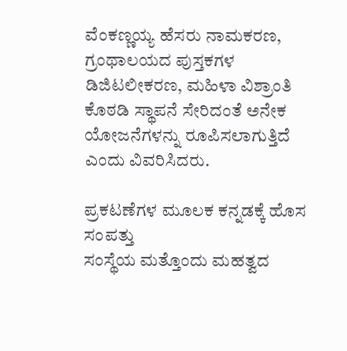ವೆಂಕಣ್ಣಯ್ಯ ಹೆಸರು ನಾಮಕರಣ, ಗ್ರಂಥಾಲಯದ ಪುಸ್ತಕಗಳ ಡಿಜಿಟಲೀಕರಣ, ಮಹಿಳಾ ವಿಶ್ರಾಂತಿ ಕೊಠಡಿ ಸ್ಥಾಪನೆ ಸೇರಿದಂತೆ ಅನೇಕ ಯೋಜನೆಗಳನ್ನು ರೂಪಿಸಲಾಗುತ್ತಿದೆ ಎಂದು ವಿವರಿಸಿದರು.

ಪ್ರಕಟಣೆಗಳ ಮೂಲಕ ಕನ್ನಡಕ್ಕೆ ಹೊಸ ಸಂಪತ್ತು
ಸಂಸ್ಥೆಯ ಮತ್ತೊಂದು ಮಹತ್ವದ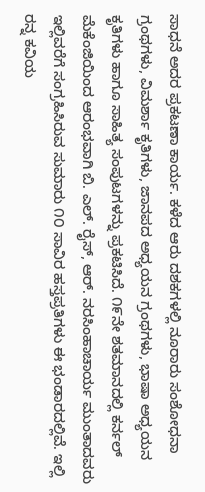ಸಾಧನೆ ಅದರ ಪ್ರಕಟಣಾ ಕಾರ್ಯ. ಕಳೆದ ಆರು ದಶಕಗಳಲ್ಲಿ ನೂರಾರು ಸಂಶೋಧನಾ ಗ್ರಂಥಗಳು, ವಿಮರ್ಶಾ ಕೃತಿಗಳು, ಜಾನಪದ ಅಧ್ಯಯನ ಗ್ರಂಥಗಳು, ಭಾಷಾ ಅಧ್ಯಯನ ಕೃತಿಗಳು ಹಾಗೂ ಸಾಹಿತ್ಯ ಸಂಪುಟಗಳನ್ನು ಪ್ರಕಟಿಸಿದೆ. ೧೯ನೇ ಶತಮಾನದಲ್ಲಿ ಕರ್ನಲ್ ಮೆಕೆಂಜಿಯಿಂದ ಆರಂಭವಾಗಿ ಬಿ. ಎಲ್. ರೈಸ್, ಆರ್. ನರಸಿಂಹಾಚಾರ್ಯ ಮುಂತಾದವರು ಇಲ್ಲಿವರೆಗೆ ಸಂಗ್ರಹಿಸಿರುವ ಸುಮಾರು ೧೦ ಸಾವಿರ ಹಸ್ತಪ್ರತಿಗಳು ಈ ಭಂಡಾರದಲ್ಲಿವೆ. ಇಲ್ಲಿ ರನ್ನ ಕವಿಯ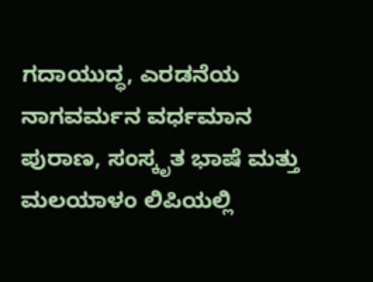ಗದಾಯುದ್ಧ, ಎರಡನೆಯ ನಾಗವರ್ಮನ ವರ್ಧಮಾನ ಪುರಾಣ, ಸಂಸ್ಕೃತ ಭಾಷೆ ಮತ್ತು ಮಲಯಾಳಂ ಲಿಪಿಯಲ್ಲಿ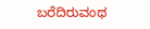ಬರೆದಿರುವಂಥ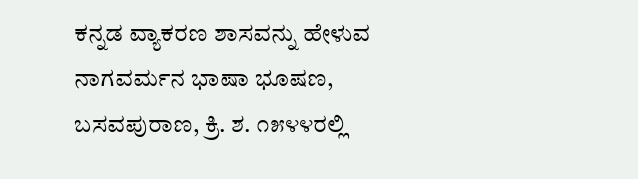ಕನ್ನಡ ವ್ಯಾಕರಣ ಶಾಸವನ್ನು ಹೇಳುವ ನಾಗವರ್ಮನ ಭಾಷಾ ಭೂಷಣ, ಬಸವಪುರಾಣ, ಕ್ರಿ. ಶ. ೧೫೪೪ರಲ್ಲಿ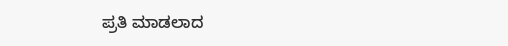ಪ್ರತಿ ಮಾಡಲಾದ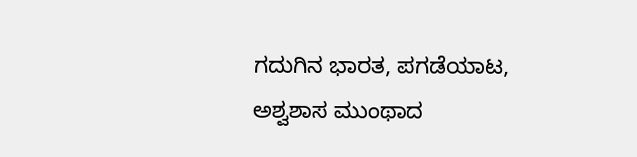ಗದುಗಿನ ಭಾರತ, ಪಗಡೆಯಾಟ, ಅಶ್ವಶಾಸ ಮುಂಥಾದ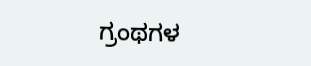ಗ್ರಂಥಗಳ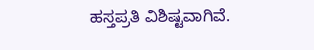ಹಸ್ತಪ್ರತಿ ವಿಶಿಷ್ಟವಾಗಿವೆ.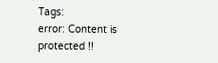Tags:
error: Content is protected !!